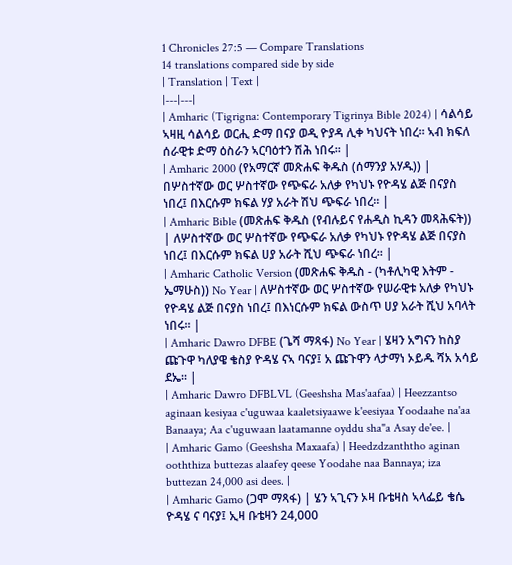1 Chronicles 27:5 — Compare Translations
14 translations compared side by side
| Translation | Text |
|---|---|
| Amharic (Tigrigna: Contemporary Tigrinya Bible 2024) | ሳልሳይ ኣዛዚ ሳልሳይ ወርሒ ድማ በናያ ወዲ ዮያዳ ሊቀ ካህናት ነበረ። ኣብ ክፍለ ሰራዊቱ ድማ ዕስራን ኣርባዕተን ሽሕ ነበሩ። |
| Amharic 2000 (የአማርኛ መጽሐፍ ቅዱስ (ሰማንያ አሃዱ)) | በሦስተኛው ወር ሦስተኛው የጭፍራ አለቃ የካህኑ የዮዳሄ ልጅ በናያስ ነበረ፤ በእርሱም ክፍል ሃያ አራት ሽህ ጭፍራ ነበረ። |
| Amharic Bible (መጽሐፍ ቅዱስ (የብሉይና የሐዲስ ኪዳን መጻሕፍት)) | ለሦስተኛው ወር ሦስተኛው የጭፍራ አለቃ የካህኑ የዮዳሄ ልጅ በናያስ ነበረ፤ በእርሱም ክፍል ሀያ አራት ሺህ ጭፍራ ነበረ። |
| Amharic Catholic Version (መጽሐፍ ቅዱስ - (ካቶሊካዊ እትም - ኤማሁስ)) No Year | ለሦስተኛው ወር ሦስተኛው የሠራዊቱ አለቃ የካህኑ የዮዳሄ ልጅ በናያስ ነበረ፤ በእነርሱም ክፍል ውስጥ ሀያ አራት ሺህ አባላት ነበሩ። |
| Amharic Dawro DFBE (ጌሻ ማጻፋ) No Year | ሄዛን አግናን ከስያ ጩጉዋ ካለያዌ ቄስያ ዮዳሄ ናኣ ባናያ፤ አ ጩጉዋን ላታማነ ኦይዱ ሻአ አሳይ ደኤ። |
| Amharic Dawro DFBLVL (Geeshsha Mas'aafaa) | Heezzantso aginaan kesiyaa c'uguwaa kaaletsiyaawe k'eesiyaa Yoodaahe na'aa Banaaya; Aa c'uguwaan laatamanne oyddu sha"a Asay de'ee. |
| Amharic Gamo (Geeshsha Maxaafa) | Heedzdzanththo aginan ooththiza buttezas alaafey qeese Yoodahe naa Bannaya; iza buttezan 24,000 asi dees. |
| Amharic Gamo (ጋሞ ማጻፋ) | ሄን ኣጊናን ኦዛ ቡቴዛስ ኣላፌይ ቄሴ ዮዳሄ ና ባናያ፤ ኢዛ ቡቴዛን 24,000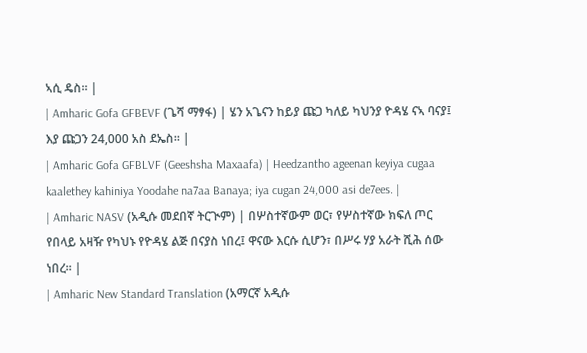ኣሲ ዴስ። |
| Amharic Gofa GFBEVF (ጌሻ ማፃፋ) | ሄን አጌናን ከይያ ጩጋ ካለይ ካህንያ ዮዳሄ ናኣ ባናያ፤ እያ ጩጋን 24,000 አስ ደኤስ። |
| Amharic Gofa GFBLVF (Geeshsha Maxaafa) | Heedzantho ageenan keyiya cugaa kaalethey kahiniya Yoodahe na7aa Banaya; iya cugan 24,000 asi de7ees. |
| Amharic NASV (አዲሱ መደበኛ ትርጒም) | በሦስተኛውም ወር፣ የሦስተኛው ክፍለ ጦር የበላይ አዛዥ የካህኑ የዮዳሄ ልጅ በናያስ ነበረ፤ ዋናው እርሱ ሲሆን፣ በሥሩ ሃያ አራት ሺሕ ሰው ነበረ። |
| Amharic New Standard Translation (አማርኛ አዲሱ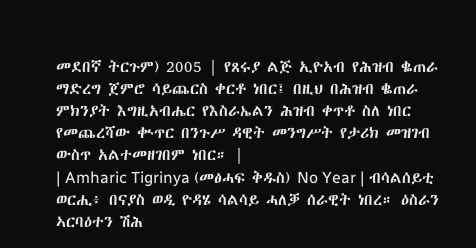መደበኛ ትርጉም) 2005 | የጸሩያ ልጅ ኢዮአብ የሕዝብ ቈጠራ ማድረግ ጀምሮ ሳይጨርስ ቀርቶ ነበር፤ በዚህ በሕዝብ ቈጠራ ምክንያት እግዚአብሔር የእስራኤልን ሕዝብ ቀጥቶ ስለ ነበር የመጨረሻው ቊጥር በንጉሥ ዳዊት መንግሥት የታሪክ መዝገብ ውስጥ አልተመዘገበም ነበር። |
| Amharic Tigrinya (መፅሓፍ ቅዱስ) No Year | ብሳልሰይቲ ወርሒ፥ በናያስ ወዲ ዮዳሄ ሳልሳይ ሓለቓ ሰራዊት ነበረ። ዕስራን ኣርባዕተን ሽሕ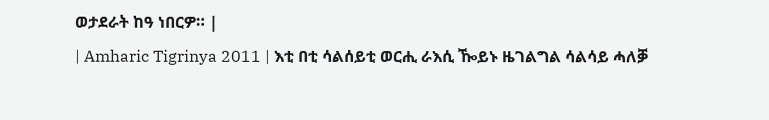ወታደራት ከዓ ነበርዎ። |
| Amharic Tigrinya 2011 | እቲ በቲ ሳልሰይቲ ወርሒ ራእሲ ዀይኑ ዜገልግል ሳልሳይ ሓለቓ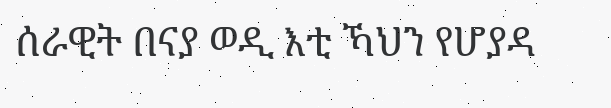ሰራዊት በናያ ወዲ እቲ ኻህን የሆያዳ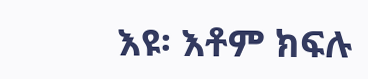እዩ፡ እቶም ክፍሉ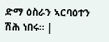ድማ ዕስራን ኣርባዕተን ሽሕ ነበሩ። |